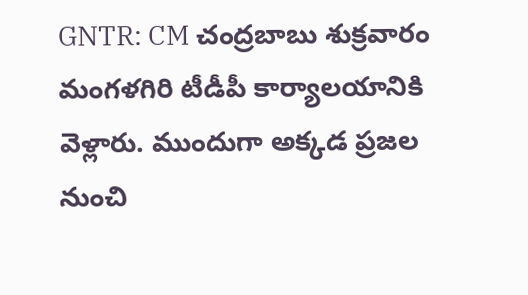GNTR: CM చంద్రబాబు శుక్రవారం మంగళగిరి టీడీపీ కార్యాలయానికి వెళ్లారు. ముందుగా అక్కడ ప్రజల నుంచి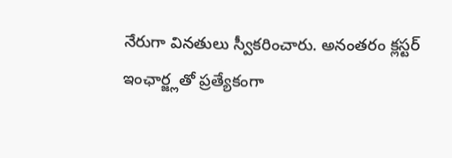నేరుగా వినతులు స్వీకరించారు. అనంతరం క్లస్టర్ ఇంఛార్జ్లతో ప్రత్యేకంగా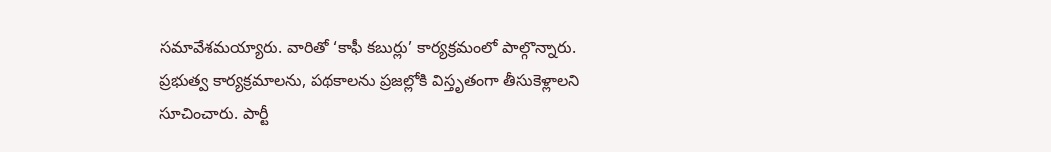సమావేశమయ్యారు. వారితో ‘కాఫీ కబుర్లు’ కార్యక్రమంలో పాల్గొన్నారు. ప్రభుత్వ కార్యక్రమాలను, పథకాలను ప్రజల్లోకి విస్తృతంగా తీసుకెళ్లాలని సూచించారు. పార్టీ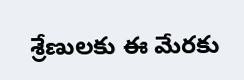శ్రేణులకు ఈ మేరకు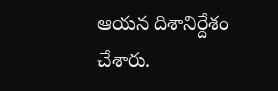ఆయన దిశానిర్దేశం చేశారు.